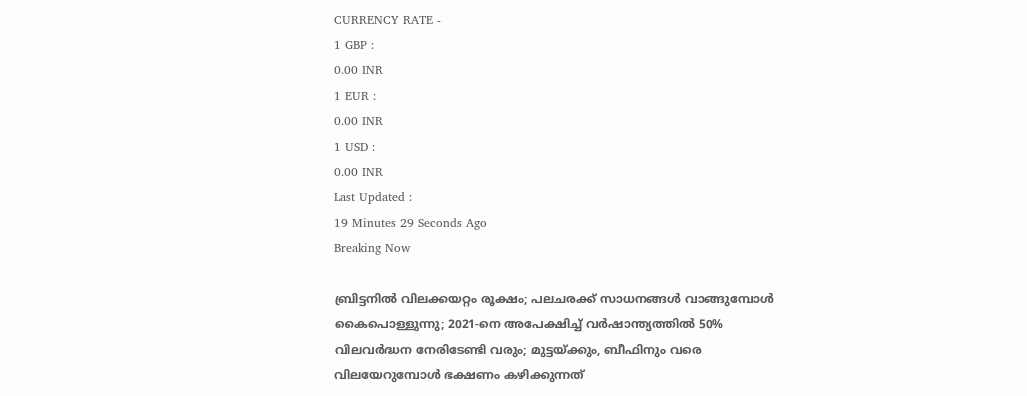CURRENCY RATE -
1 GBP :
0.00 INR
1 EUR :
0.00 INR
1 USD :
0.00 INR
Last Updated :
19 Minutes 29 Seconds Ago
Breaking Now

ബ്രിട്ടനില്‍ വിലക്കയറ്റം രൂക്ഷം; പലചരക്ക് സാധനങ്ങള്‍ വാങ്ങുമ്പോള്‍ കൈപൊള്ളുന്നു; 2021-നെ അപേക്ഷിച്ച് വര്‍ഷാന്ത്യത്തില്‍ 50% വിലവര്‍ദ്ധന നേരിടേണ്ടി വരും; മുട്ടയ്ക്കും, ബീഫിനും വരെ വിലയേറുമ്പോള്‍ ഭക്ഷണം കഴിക്കുന്നത്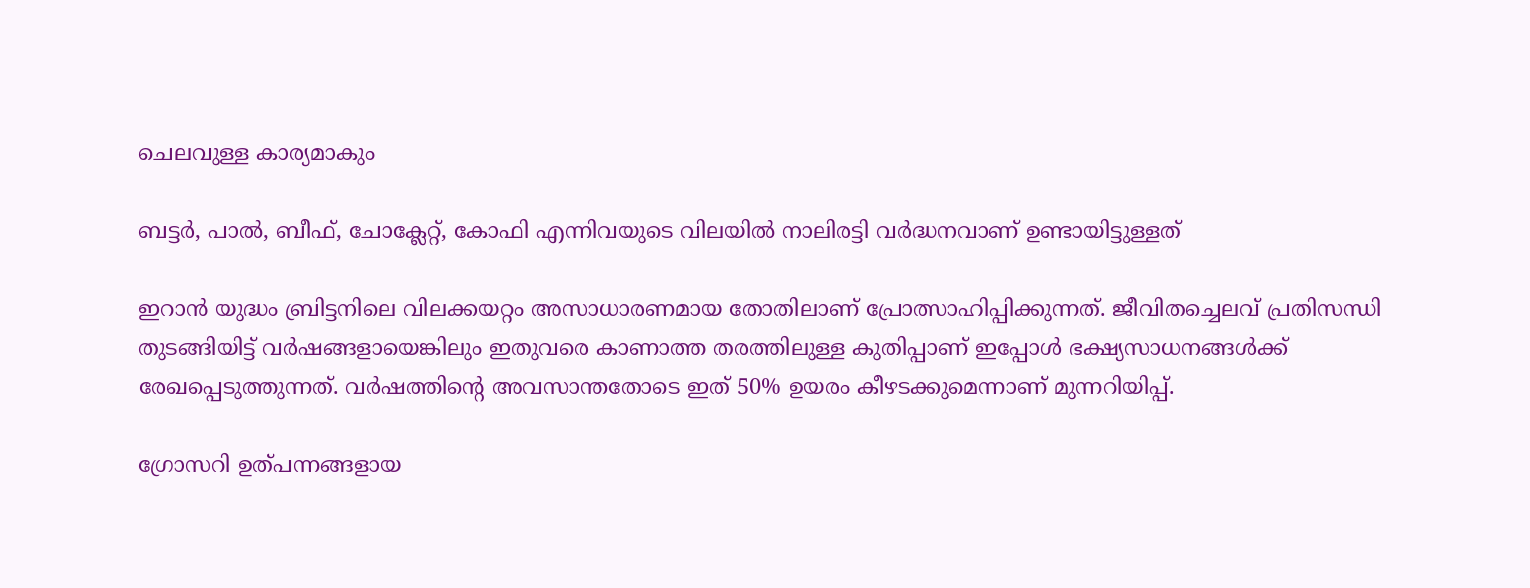ചെലവുള്ള കാര്യമാകും

ബട്ടര്‍, പാല്‍, ബീഫ്, ചോക്ലേറ്റ്, കോഫി എന്നിവയുടെ വിലയില്‍ നാലിരട്ടി വര്‍ദ്ധനവാണ് ഉണ്ടായിട്ടുള്ളത്

ഇറാന്‍ യുദ്ധം ബ്രിട്ടനിലെ വിലക്കയറ്റം അസാധാരണമായ തോതിലാണ് പ്രോത്സാഹിപ്പിക്കുന്നത്. ജീവിതച്ചെലവ് പ്രതിസന്ധി തുടങ്ങിയിട്ട് വര്‍ഷങ്ങളായെങ്കിലും ഇതുവരെ കാണാത്ത തരത്തിലുള്ള കുതിപ്പാണ് ഇപ്പോള്‍ ഭക്ഷ്യസാധനങ്ങള്‍ക്ക് രേഖപ്പെടുത്തുന്നത്. വര്‍ഷത്തിന്റെ അവസാന്തതോടെ ഇത് 50% ഉയരം കീഴടക്കുമെന്നാണ് മുന്നറിയിപ്പ്.

ഗ്രോസറി ഉത്പന്നങ്ങളായ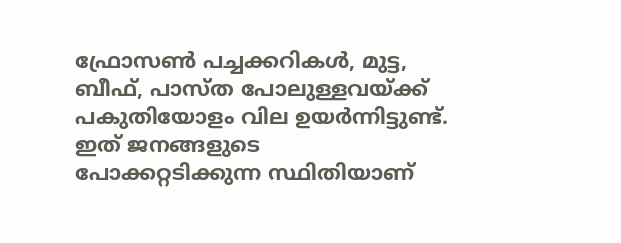ഫ്രോസണ്‍ പച്ചക്കറികള്‍, മുട്ട, ബീഫ്, പാസ്ത പോലുള്ളവയ്ക്ക് പകുതിയോളം വില ഉയര്‍ന്നിട്ടുണ്ട്. ഇത് ജനങ്ങളുടെ പോക്കറ്റടിക്കുന്ന സ്ഥിതിയാണ്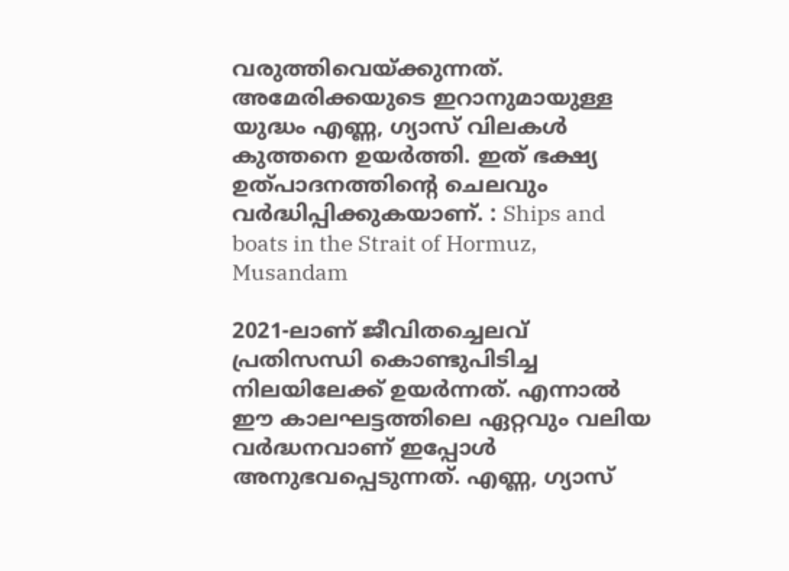വരുത്തിവെയ്ക്കുന്നത്. അമേരിക്കയുടെ ഇറാനുമായുള്ള യുദ്ധം എണ്ണ, ഗ്യാസ് വിലകള്‍ കുത്തനെ ഉയര്‍ത്തി. ഇത് ഭക്ഷ്യ ഉത്പാദനത്തിന്റെ ചെലവും വര്‍ദ്ധിപ്പിക്കുകയാണ്. : Ships and boats in the Strait of Hormuz, Musandam

2021-ലാണ് ജീവിതച്ചെലവ് പ്രതിസന്ധി കൊണ്ടുപിടിച്ച നിലയിലേക്ക് ഉയര്‍ന്നത്. എന്നാല്‍ ഈ കാലഘട്ടത്തിലെ ഏറ്റവും വലിയ വര്‍ദ്ധനവാണ് ഇപ്പോള്‍ അനുഭവപ്പെടുന്നത്. എണ്ണ, ഗ്യാസ്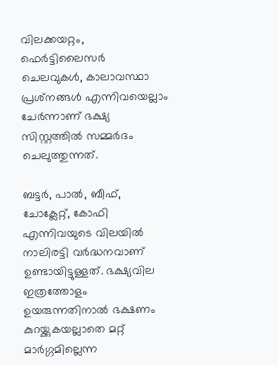വിലക്കയറ്റം, ഫെര്‍ട്ടിലൈസര്‍ ചെലവുകള്‍, കാലാവസ്ഥാ പ്രശ്‌നങ്ങള്‍ എന്നിവയെല്ലാം ചേര്‍ന്നാണ് ഭക്ഷ്യ സിസ്റ്റത്തില്‍ സമ്മര്‍ദം ചെലുത്തുന്നത്.

ബട്ടര്‍, പാല്‍, ബീഫ്, ചോക്ലേറ്റ്, കോഫി എന്നിവയുടെ വിലയില്‍ നാലിരട്ടി വര്‍ദ്ധനവാണ് ഉണ്ടായിട്ടുള്ളത്. ഭക്ഷ്യവില ഇത്രത്തോളം ഉയരുന്നതിനാല്‍ ഭക്ഷണം കുറയ്ക്കുകയല്ലാതെ മറ്റ് മാര്‍ഗ്ഗമില്ലെന്ന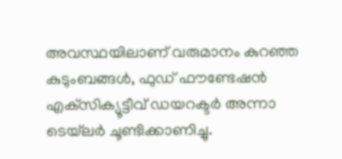അവസ്ഥയിലാണ് വരുമാനം കുറഞ്ഞ കുടുംബങ്ങള്‍, ഫുഡ് ഫൗണ്ടേഷന്‍ എക്‌സിക്യൂട്ടീവ് ഡയറക്ടര്‍ അന്നാ ടെയ്‌ലര്‍ ചൂണ്ടിക്കാണിച്ചു.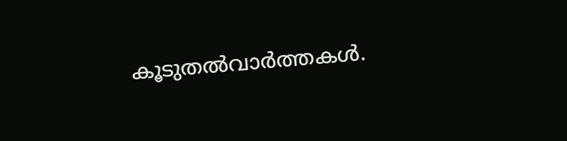കൂടുതല്‍വാര്‍ത്തകള്‍.